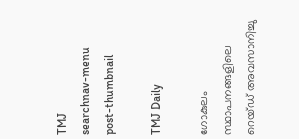TMJ
searchnav-menu
post-thumbnail

TMJ Daily

ഗോകുലം സ്ഥാപനങ്ങളിലെ റെയ്ഡ് അവസാനിച്ചു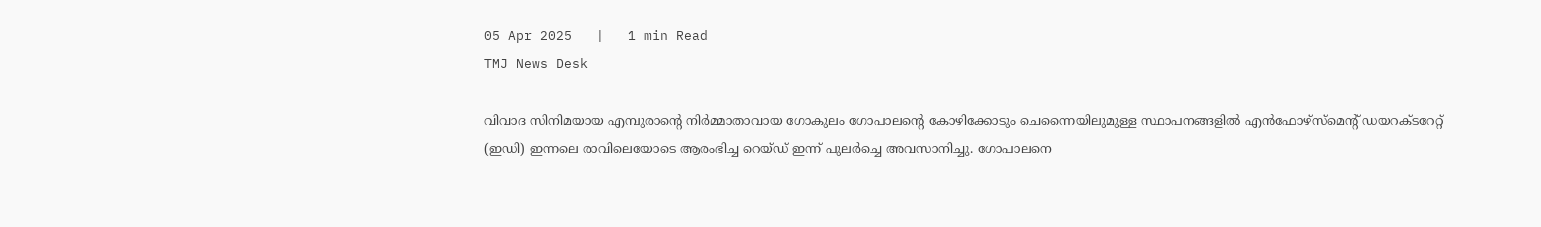05 Apr 2025   |   1 min Read
TMJ News Desk

വിവാദ സിനിമയായ എമ്പുരാന്റെ നിര്‍മ്മാതാവായ ഗോകുലം ഗോപാലന്റെ കോഴിക്കോടും ചെന്നൈയിലുമുള്ള സ്ഥാപനങ്ങളില്‍ എന്‍ഫോഴ്‌സ്‌മെന്റ് ഡയറക്ടറേറ്റ് (ഇഡി) ഇന്നലെ രാവിലെയോടെ ആരംഭിച്ച റെയ്ഡ് ഇന്ന് പുലര്‍ച്ചെ അവസാനിച്ചു. ഗോപാലനെ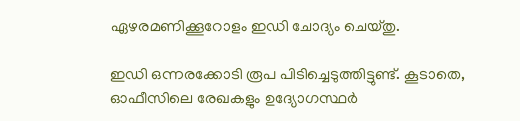ഏഴരമണിക്കൂറോളം ഇഡി ചോദ്യം ചെയ്തു.

ഇഡി ഒന്നരക്കോടി രൂപ പിടിച്ചെടുത്തിട്ടുണ്ട്. കൂടാതെ, ഓഫീസിലെ രേഖകളും ഉദ്യോഗസ്ഥര്‍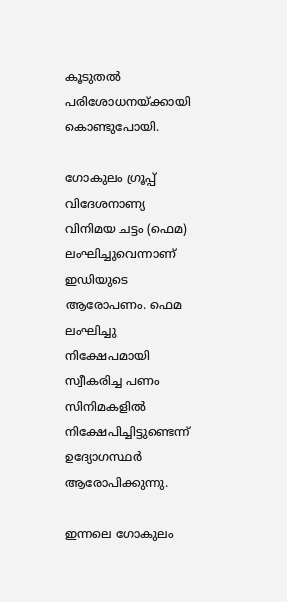കൂടുതല്‍ പരിശോധനയ്ക്കായി കൊണ്ടുപോയി.

ഗോകുലം ഗ്രൂപ്പ് വിദേശനാണ്യ വിനിമയ ചട്ടം (ഫെമ) ലംഘിച്ചുവെന്നാണ് ഇഡിയുടെ ആരോപണം. ഫെമ ലംഘിച്ചു നിക്ഷേപമായി സ്വീകരിച്ച പണം സിനിമകളില്‍ നിക്ഷേപിച്ചിട്ടുണ്ടെന്ന് ഉദ്യോഗസ്ഥര്‍ ആരോപിക്കുന്നു.

ഇന്നലെ ഗോകുലം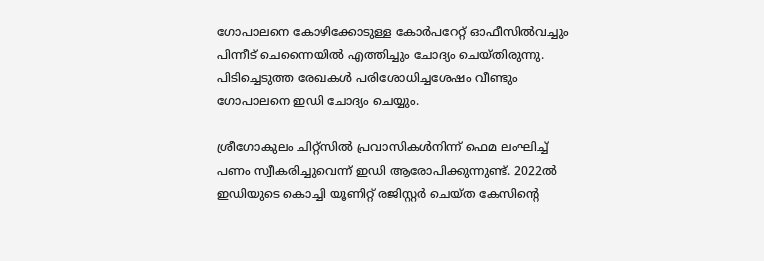ഗോപാലനെ കോഴിക്കോടുള്ള കോര്‍പറേറ്റ് ഓഫീസില്‍വച്ചും പിന്നീട് ചെന്നൈയില്‍ എത്തിച്ചും ചോദ്യം ചെയ്തിരുന്നു. പിടിച്ചെടുത്ത രേഖകള്‍ പരിശോധിച്ചശേഷം വീണ്ടും ഗോപാലനെ ഇഡി ചോദ്യം ചെയ്യും.

ശ്രീഗോകുലം ചിറ്റ്‌സില്‍ പ്രവാസികള്‍നിന്ന് ഫെമ ലംഘിച്ച് പണം സ്വീകരിച്ചുവെന്ന് ഇഡി ആരോപിക്കുന്നുണ്ട്. 2022ല്‍ ഇഡിയുടെ കൊച്ചി യൂണിറ്റ് രജിസ്റ്റര്‍ ചെയ്ത കേസിന്റെ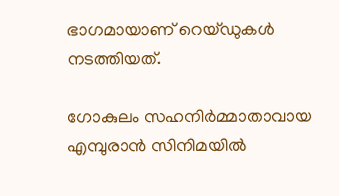ഭാഗമായാണ് റെയ്ഡുകള്‍ നടത്തിയത്.

ഗോകുലം സഹനിര്‍മ്മാതാവായ എമ്പുരാന്‍ സിനിമയില്‍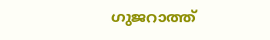ഗുജറാത്ത്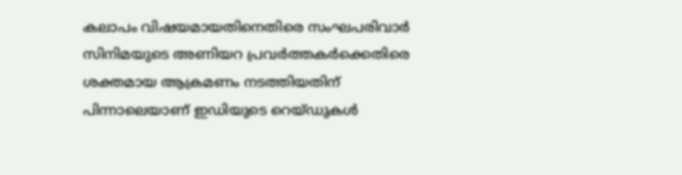കലാപം വിഷയമായതിനെതിരെ സംഘപരിവാര്‍ സിനിമയുടെ അണിയറ പ്രവര്‍ത്തകര്‍ക്കെതിരെ ശക്തമായ ആക്രമണം നടത്തിയതിന് പിന്നാലെയാണ് ഇഡിയുടെ റെയ്ഡുകള്‍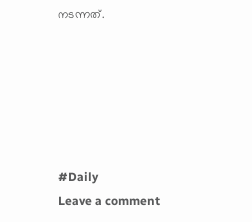നടന്നത്.






#Daily
Leave a comment